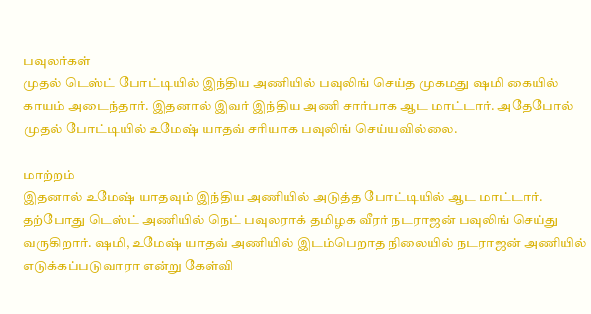பவுலர்கள்
முதல் டெஸ்ட் போட்டியில் இந்திய அணியில் பவுலிங் செய்த முகமது ஷமி கையில் காயம் அடைந்தார். இதனால் இவர் இந்திய அணி சார்பாக ஆட மாட்டார். அதேபோல் முதல் போட்டியில் உமேஷ் யாதவ் சரியாக பவுலிங் செய்யவில்லை.

மாற்றம்
இதனால் உமேஷ் யாதவும் இந்திய அணியில் அடுத்த போட்டியில் ஆட மாட்டார். தற்போது டெஸ்ட் அணியில் நெட் பவுலராக் தமிழக வீரர் நடராஜன் பவுலிங் செய்து வருகிறார். ஷமி, உமேஷ் யாதவ் அணியில் இடம்பெறாத நிலையில் நடராஜன் அணியில் எடுக்கப்படுவாரா என்று கேள்வி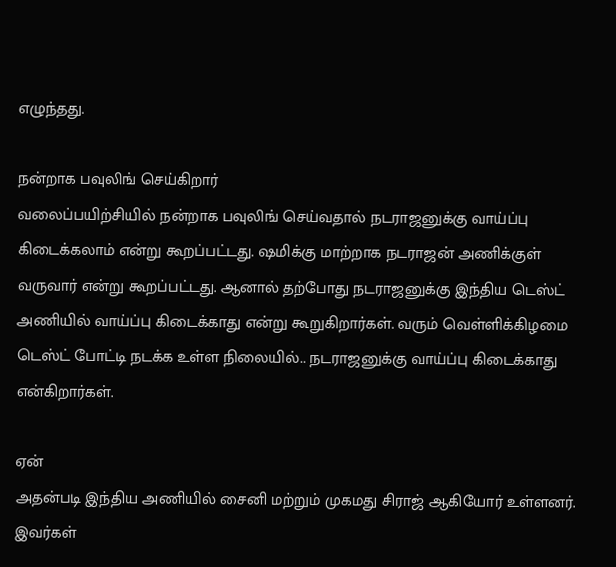எழுந்தது.

நன்றாக பவுலிங் செய்கிறார்
வலைப்பயிற்சியில் நன்றாக பவுலிங் செய்வதால் நடராஜனுக்கு வாய்ப்பு கிடைக்கலாம் என்று கூறப்பட்டது. ஷமிக்கு மாற்றாக நடராஜன் அணிக்குள் வருவார் என்று கூறப்பட்டது. ஆனால் தற்போது நடராஜனுக்கு இந்திய டெஸ்ட் அணியில் வாய்ப்பு கிடைக்காது என்று கூறுகிறார்கள். வரும் வெள்ளிக்கிழமை டெஸ்ட் போட்டி நடக்க உள்ள நிலையில்.. நடராஜனுக்கு வாய்ப்பு கிடைக்காது என்கிறார்கள்.

ஏன்
அதன்படி இந்திய அணியில் சைனி மற்றும் முகமது சிராஜ் ஆகியோர் உள்ளனர். இவர்கள்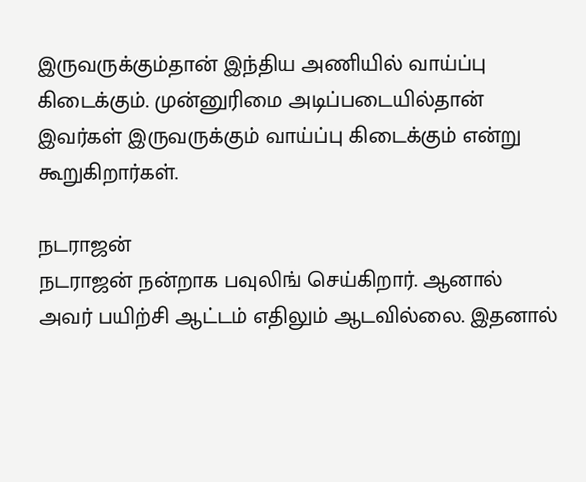இருவருக்கும்தான் இந்திய அணியில் வாய்ப்பு கிடைக்கும். முன்னுரிமை அடிப்படையில்தான் இவர்கள் இருவருக்கும் வாய்ப்பு கிடைக்கும் என்று கூறுகிறார்கள்.

நடராஜன்
நடராஜன் நன்றாக பவுலிங் செய்கிறார். ஆனால் அவர் பயிற்சி ஆட்டம் எதிலும் ஆடவில்லை. இதனால்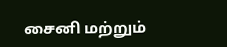சைனி மற்றும்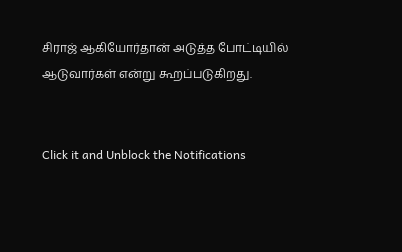சிராஜ் ஆகியோர்தான் அடுத்த போட்டியில் ஆடுவார்கள் என்று கூறப்படுகிறது.


Click it and Unblock the Notifications